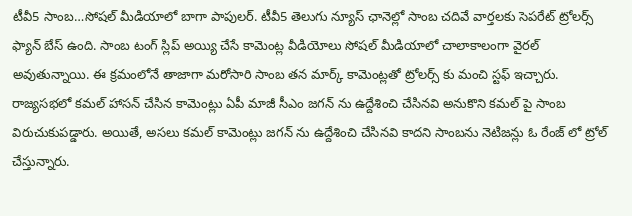టీవీ5 సాంబ…సోషల్ మీడియాలో బాగా పాపులర్. టీవీ5 తెలుగు న్యూస్ ఛానెల్లో సాంబ చదివే వార్తలకు సెపరేట్ ట్రోలర్స్ ఫ్యాన్ బేస్ ఉంది. సాంబ టంగ్ స్లిప్ అయ్యి చేసే కామెంట్ల వీడియోలు సోషల్ మీడియాలో చాలాకాలంగా వైరల్ అవుతున్నాయి. ఈ క్రమంలోనే తాజాగా మరోసారి సాంబ తన మార్క్ కామెంట్లతో ట్రోలర్స్ కు మంచి స్టఫ్ ఇచ్చారు.
రాజ్యసభలో కమల్ హాసన్ చేసిన కామెంట్లు ఏపీ మాజీ సీఎం జగన్ ను ఉద్దేశించి చేసినవి అనుకొని కమల్ పై సాంబ విరుచుకుపడ్డారు. అయితే, అసలు కమల్ కామెంట్లు జగన్ ను ఉద్దేశించి చేసినవి కాదని సాంబను నెటిజన్లు ఓ రేంజ్ లో ట్రోల్ చేస్తున్నారు.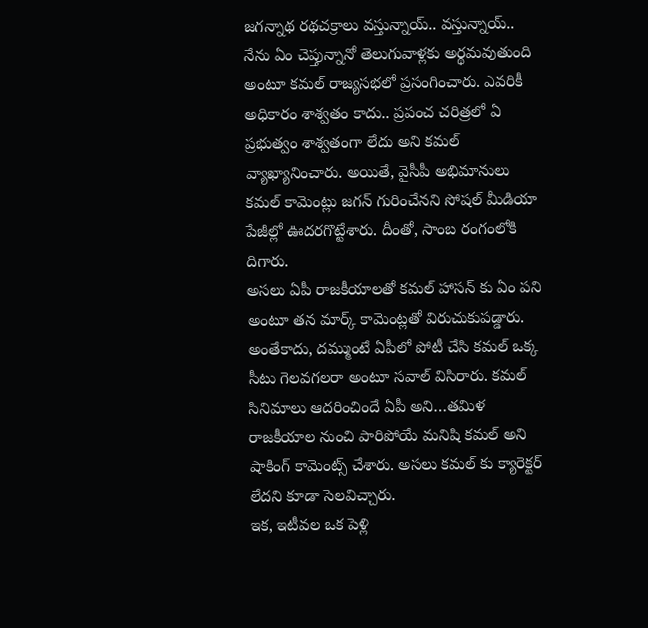జగన్నాథ రథచక్రాలు వస్తున్నాయ్.. వస్తున్నాయ్.. నేను ఏం చెప్తున్నానో తెలుగువాళ్లకు అర్థమవుతుంది అంటూ కమల్ రాజ్యసభలో ప్రసంగించారు. ఎవరికీ అధికారం శాశ్వతం కాదు.. ప్రపంచ చరిత్రలో ఏ ప్రభుత్వం శాశ్వతంగా లేదు అని కమల్ వ్యాఖ్యానించారు. అయితే, వైసీపీ అభిమానులు కమల్ కామెంట్లు జగన్ గురించేనని సోషల్ మీడియా పేజీల్లో ఊదరగొట్టేశారు. దీంతో, సాంబ రంగంలోకి దిగారు.
అసలు ఏపీ రాజకీయాలతో కమల్ హాసన్ కు ఏం పని అంటూ తన మార్క్ కామెంట్లతో విరుచుకుపడ్డారు. అంతేకాదు, దమ్ముంటే ఏపీలో పోటీ చేసి కమల్ ఒక్క సీటు గెలవగలరా అంటూ సవాల్ విసిరారు. కమల్ సినిమాలు ఆదరించిందే ఏపీ అని…తమిళ రాజకీయాల నుంచి పారిపోయే మనిషి కమల్ అని షాకింగ్ కామెంట్స్ చేశారు. అసలు కమల్ కు క్యారెక్టర్ లేదని కూడా సెలవిచ్చారు.
ఇక, ఇటీవల ఒక పెళ్లి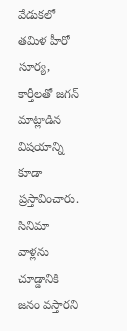వేడుకలో తమిళ హీరో సూర్య, కార్తీలతో జగన్ మాట్లాడిన విషయాన్ని కూడా ప్రస్తావించారు. సినిమా వాళ్లను చూడ్డానికి జనం వస్తారని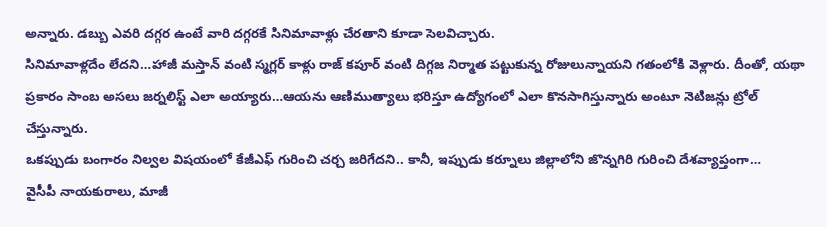అన్నారు. డబ్బు ఎవరి దగ్గర ఉంటే వారి దగ్గరకే సినిమావాళ్లు చేరతాని కూడా సెలవిచ్చారు.
సినిమావాళ్లదేం లేదని…హాజీ మస్తాన్ వంటి స్మగ్లర్ కాళ్లు రాజ్ కపూర్ వంటి దిగ్గజ నిర్మాత పట్టుకున్న రోజులున్నాయని గతంలోకి వెళ్లారు. దీంతో, యథా ప్రకారం సాంబ అసలు జర్నలిస్ట్ ఎలా అయ్యారు…ఆయను ఆణిముత్యాలు భరిస్తూ ఉద్యోగంలో ఎలా కొనసాగిస్తున్నారు అంటూ నెటిజన్లు ట్రోల్ చేస్తున్నారు.
ఒకప్పుడు బంగారం నిల్వల విషయంలో కేజీఎఫ్ గురించి చర్చ జరిగేదని.. కానీ, ఇప్పుడు కర్నూలు జిల్లాలోని జొన్నగిరి గురించి దేశవ్యాప్తంగా…
వైసీపీ నాయకురాలు, మాజీ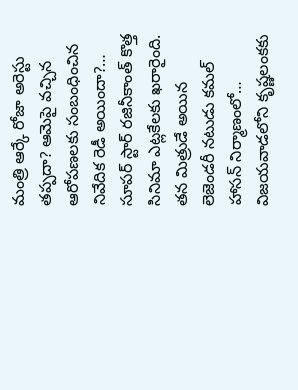మంత్రి ఆర్కే రోజా అరెస్టు తప్పదా? ఆమెపై వచ్చిన ఆరోపణలకు సంబంధించిన నివేదిక రెడీ అయిందా?…
సూపర్ స్టార్ రజినీకాంత్ కొత్త సినిమా ఎట్లకేలకు ఖరారైంది. తన మిత్రుడే అయిన లెజెండరీ నటుడు కమల్ హాసన్ నిర్మాణంలో…
విజయవాడలోని కృష్ణలంకకు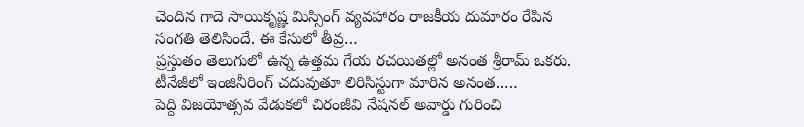చెందిన గాదె సాయికృష్ణ మిస్సింగ్ వ్యవహారం రాజకీయ దుమారం రేపిన సంగతి తెలిసిందే. ఈ కేసులో తీవ్ర…
ప్రస్తుతం తెలుగులో ఉన్న ఉత్తమ గేయ రచయితల్లో అనంత శ్రీరామ్ ఒకరు. టీనేజీలో ఇంజినీరింగ్ చదువుతూ లిరిసిస్టుగా మారిన అనంత..…
పెద్ది విజయోత్సవ వేడుకలో చిరంజీవి నేషనల్ అవార్డు గురించి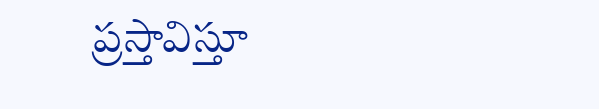ప్రస్తావిస్తూ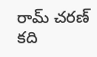రామ్ చరణ్ కది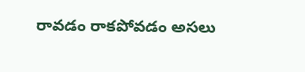రావడం రాకపోవడం అసలు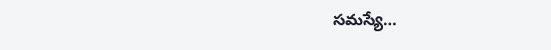సమస్యే…